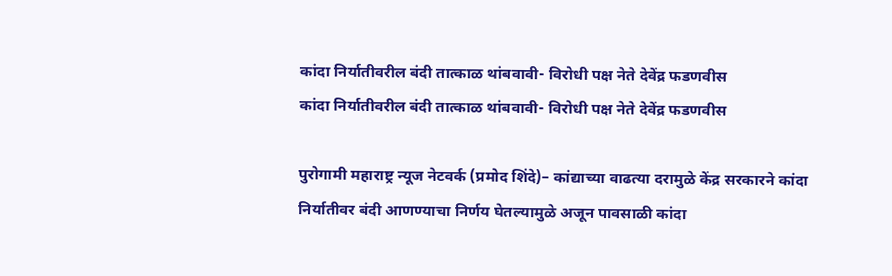कांदा निर्यातीवरील बंदी तात्काळ थांबवावी- विरोधी पक्ष नेते देवेंद्र फडणवीस
कांदा निर्यातीवरील बंदी तात्काळ थांबवावी- विरोधी पक्ष नेते देवेंद्र फडणवीस

पुरोगामी महाराष्ट्र न्यूज नेटवर्क (प्रमोद शिंदे)– कांद्याच्या वाढत्या दरामुळे केंद्र सरकारने कांदा निर्यातीवर बंदी आणण्याचा निर्णय घेतल्यामुळे अजून पावसाळी कांदा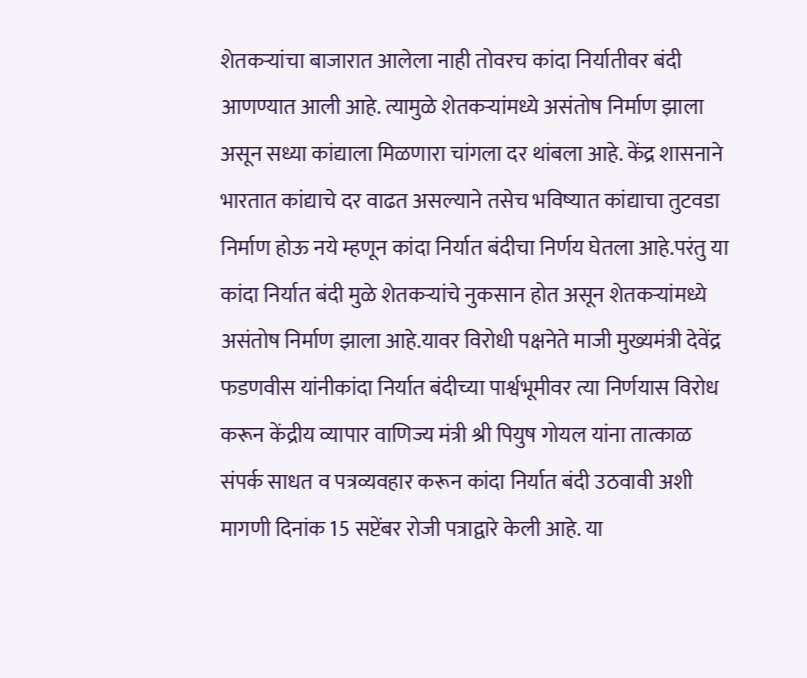शेतकऱ्यांचा बाजारात आलेला नाही तोवरच कांदा निर्यातीवर बंदी आणण्यात आली आहे. त्यामुळे शेतकऱ्यांमध्ये असंतोष निर्माण झाला असून सध्या कांद्याला मिळणारा चांगला दर थांबला आहे. केंद्र शासनाने भारतात कांद्याचे दर वाढत असल्याने तसेच भविष्यात कांद्याचा तुटवडा निर्माण होऊ नये म्हणून कांदा निर्यात बंदीचा निर्णय घेतला आहे.परंतु या कांदा निर्यात बंदी मुळे शेतकऱ्यांचे नुकसान होत असून शेतकऱ्यांमध्ये असंतोष निर्माण झाला आहे.यावर विरोधी पक्षनेते माजी मुख्यमंत्री देवेंद्र फडणवीस यांनीकांदा निर्यात बंदीच्या पार्श्वभूमीवर त्या निर्णयास विरोध करून केंद्रीय व्यापार वाणिज्य मंत्री श्री पियुष गोयल यांना तात्काळ संपर्क साधत व पत्रव्यवहार करून कांदा निर्यात बंदी उठवावी अशी मागणी दिनांक 15 सप्टेंबर रोजी पत्राद्वारे केली आहे. या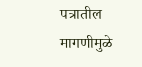पत्रातील मागणीमुळे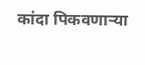कांदा पिकवणाऱ्या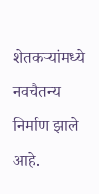शेतकऱ्यांमध्ये नवचैतन्य निर्माण झाले आहे.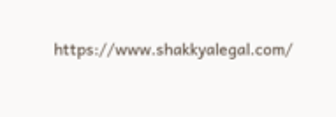https://www.shakkyalegal.com/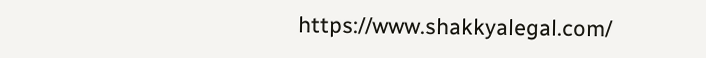https://www.shakkyalegal.com/